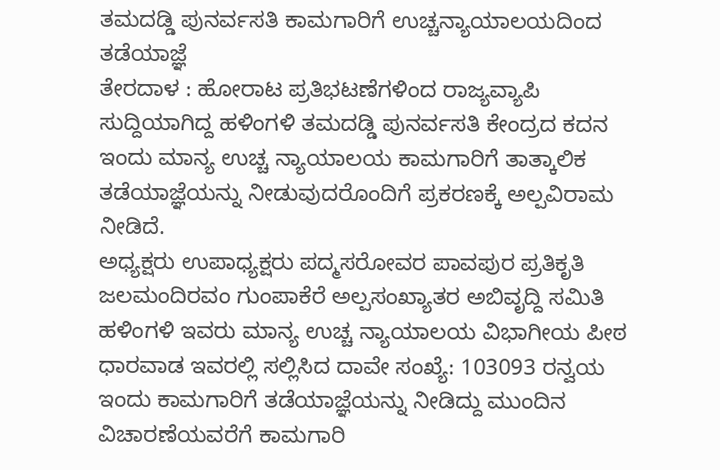ತಮದಡ್ಡಿ ಪುನರ್ವಸತಿ ಕಾಮಗಾರಿಗೆ ಉಚ್ಚನ್ಯಾಯಾಲಯದಿಂದ ತಡೆಯಾಜ್ಞೆ
ತೇರದಾಳ : ಹೋರಾಟ ಪ್ರತಿಭಟಣೆಗಳಿಂದ ರಾಜ್ಯವ್ಯಾಪಿ ಸುದ್ದಿಯಾಗಿದ್ದ ಹಳಿಂಗಳಿ ತಮದಡ್ಡಿ ಪುನರ್ವಸತಿ ಕೇಂದ್ರದ ಕದನ ಇಂದು ಮಾನ್ಯ ಉಚ್ಚ ನ್ಯಾಯಾಲಯ ಕಾಮಗಾರಿಗೆ ತಾತ್ಕಾಲಿಕ ತಡೆಯಾಜ್ಞೆಯನ್ನು ನೀಡುವುದರೊಂದಿಗೆ ಪ್ರಕರಣಕ್ಕೆ ಅಲ್ಪವಿರಾಮ ನೀಡಿದೆ.
ಅಧ್ಯಕ್ಷರು ಉಪಾಧ್ಯಕ್ಷರು ಪದ್ಮಸರೋವರ ಪಾವಪುರ ಪ್ರತಿಕೃತಿ ಜಲಮಂದಿರವಂ ಗುಂಪಾಕೆರೆ ಅಲ್ಪಸಂಖ್ಯಾತರ ಅಬಿವೃದ್ದಿ ಸಮಿತಿ ಹಳಿಂಗಳಿ ಇವರು ಮಾನ್ಯ ಉಚ್ಚ ನ್ಯಾಯಾಲಯ ವಿಭಾಗೀಯ ಪೀಠ ಧಾರವಾಡ ಇವರಲ್ಲಿ ಸಲ್ಲಿಸಿದ ದಾವೇ ಸಂಖ್ಯೆ: 103093 ರನ್ವಯ ಇಂದು ಕಾಮಗಾರಿಗೆ ತಡೆಯಾಜ್ಞೆಯನ್ನು ನೀಡಿದ್ದು ಮುಂದಿನ ವಿಚಾರಣೆಯವರೆಗೆ ಕಾಮಗಾರಿ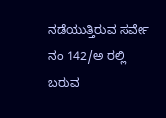ನಡೆಯುತ್ತಿರುವ ಸರ್ವೇ ನಂ 142/ಅ ರಲ್ಲಿ ಬರುವ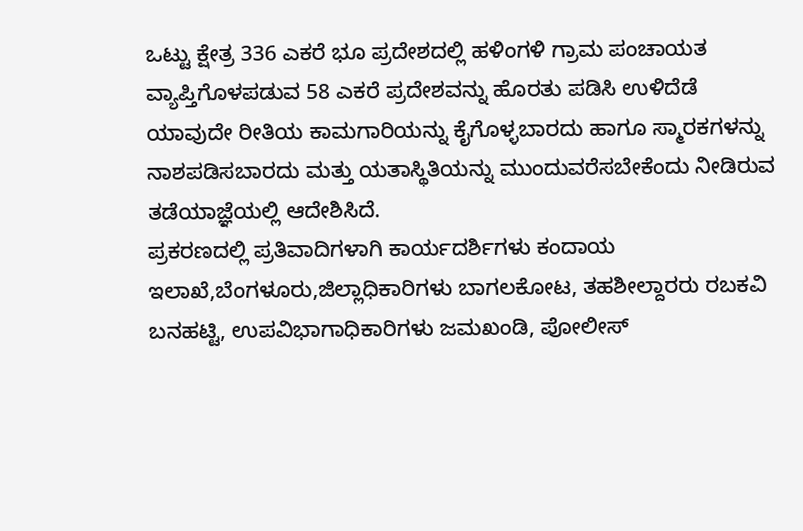ಒಟ್ಟು ಕ್ಷೇತ್ರ 336 ಎಕರೆ ಭೂ ಪ್ರದೇಶದಲ್ಲಿ ಹಳಿಂಗಳಿ ಗ್ರಾಮ ಪಂಚಾಯತ ವ್ಯಾಪ್ತಿಗೊಳಪಡುವ 58 ಎಕರೆ ಪ್ರದೇಶವನ್ನು ಹೊರತು ಪಡಿಸಿ ಉಳಿದೆಡೆ ಯಾವುದೇ ರೀತಿಯ ಕಾಮಗಾರಿಯನ್ನು ಕೈಗೊಳ್ಳಬಾರದು ಹಾಗೂ ಸ್ಮಾರಕಗಳನ್ನು ನಾಶಪಡಿಸಬಾರದು ಮತ್ತು ಯತಾಸ್ಥಿತಿಯನ್ನು ಮುಂದುವರೆಸಬೇಕೆಂದು ನೀಡಿರುವ ತಡೆಯಾಜ್ಞೆಯಲ್ಲಿ ಆದೇಶಿಸಿದೆ.
ಪ್ರಕರಣದಲ್ಲಿ ಪ್ರತಿವಾದಿಗಳಾಗಿ ಕಾರ್ಯದರ್ಶಿಗಳು ಕಂದಾಯ ಇಲಾಖೆ,ಬೆಂಗಳೂರು,ಜಿಲ್ಲಾಧಿಕಾರಿಗಳು ಬಾಗಲಕೋಟ, ತಹಶೀಲ್ದಾರರು ರಬಕವಿ ಬನಹಟ್ಟಿ, ಉಪವಿಭಾಗಾಧಿಕಾರಿಗಳು ಜಮಖಂಡಿ, ಪೋಲೀಸ್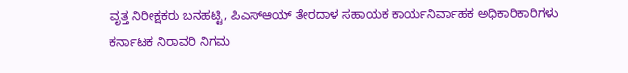ವೃತ್ತ ನಿರೀಕ್ಷಕರು ಬನಹಟ್ಟಿ, ಪಿಎಸ್ಆಯ್ ತೇರದಾಳ ಸಹಾಯಕ ಕಾರ್ಯನಿರ್ವಾಹಕ ಅಧಿಕಾರಿಕಾರಿಗಳು ಕರ್ನಾಟಕ ನಿರಾವರಿ ನಿಗಮ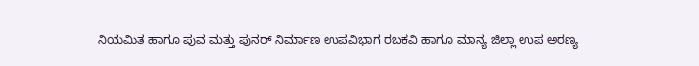ನಿಯಮಿತ ಹಾಗೂ ಪುವ ಮತ್ತು ಪುನರ್ ನಿರ್ಮಾಣ ಉಪವಿಭಾಗ ರಬಕವಿ ಹಾಗೂ ಮಾನ್ಯ ಜಿಲ್ಲಾ ಉಪ ಅರಣ್ಯ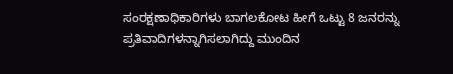ಸಂರಕ್ಷಣಾಧಿಕಾರಿಗಳು ಬಾಗಲಕೋಟ ಹೀಗೆ ಒಟ್ಟು 8 ಜನರನ್ನು ಪ್ರತಿವಾದಿಗಳನ್ನಾಗಿಸಲಾಗಿದ್ದು ಮುಂದಿನ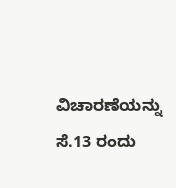ವಿಚಾರಣೆಯನ್ನು ಸೆ.13 ರಂದು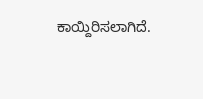ಕಾಯ್ದಿರಿಸಲಾಗಿದೆ.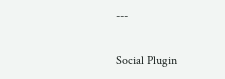---

Social Plugin